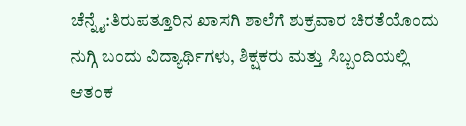ಚೆನ್ನೈ:ತಿರುಪತ್ತೂರಿನ ಖಾಸಗಿ ಶಾಲೆಗೆ ಶುಕ್ರವಾರ ಚಿರತೆಯೊಂದು ನುಗ್ಗಿ ಬಂದು ವಿದ್ಯಾರ್ಥಿಗಳು, ಶಿಕ್ಷಕರು ಮತ್ತು ಸಿಬ್ಬಂದಿಯಲ್ಲಿ ಆತಂಕ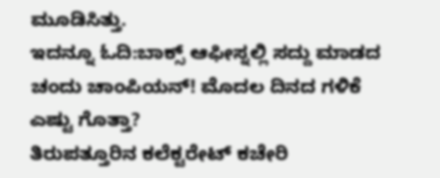ಮೂಡಿಸಿತ್ತು.
ಇದನ್ನೂ ಓದಿ:ಬಾಕ್ಸ್ ಆಫೀಸ್ನಲ್ಲಿ ಸದ್ದು ಮಾಡದ ಚಂದು ಚಾಂಪಿಯನ್! ಮೊದಲ ದಿನದ ಗಳಿಕೆ ಎಷ್ಟು ಗೊತ್ತಾ?
ತಿರುಪತ್ತೂರಿನ ಕಲೆಕ್ಟರೇಟ್ ಕಚೇರಿ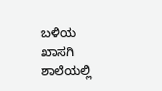ಬಳಿಯ ಖಾಸಗಿ ಶಾಲೆಯಲ್ಲಿ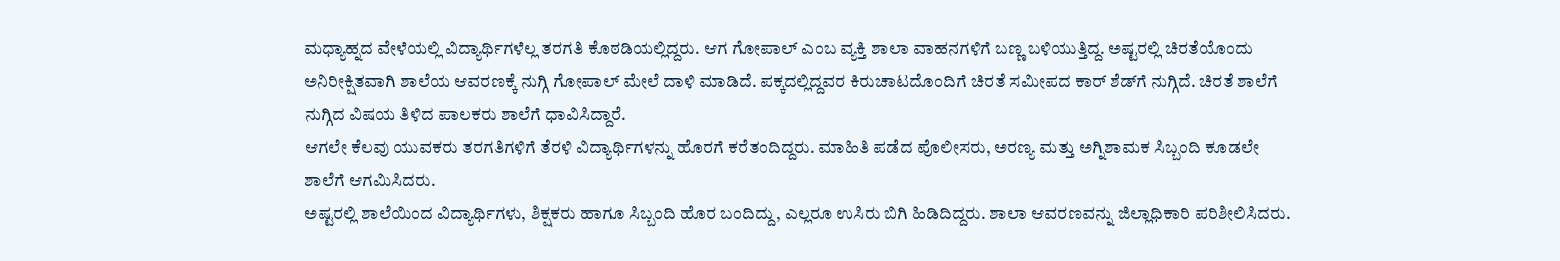ಮಧ್ಯಾಹ್ನದ ವೇಳೆಯಲ್ಲಿ ವಿದ್ಯಾರ್ಥಿಗಳೆಲ್ಲ ತರಗತಿ ಕೊಠಡಿಯಲ್ಲಿದ್ದರು. ಆಗ ಗೋಪಾಲ್ ಎಂಬ ವ್ಯಕ್ತಿ ಶಾಲಾ ವಾಹನಗಳಿಗೆ ಬಣ್ಣ ಬಳಿಯುತ್ತಿದ್ದ. ಅಷ್ಟರಲ್ಲಿ ಚಿರತೆಯೊಂದು ಅನಿರೀಕ್ಷಿತವಾಗಿ ಶಾಲೆಯ ಆವರಣಕ್ಕೆ ನುಗ್ಗಿ ಗೋಪಾಲ್ ಮೇಲೆ ದಾಳಿ ಮಾಡಿದೆ. ಪಕ್ಕದಲ್ಲಿದ್ದವರ ಕಿರುಚಾಟದೊಂದಿಗೆ ಚಿರತೆ ಸಮೀಪದ ಕಾರ್ ಶೆಡ್‌ಗೆ ನುಗ್ಗಿದೆ. ಚಿರತೆ ಶಾಲೆಗೆ ನುಗ್ಗಿದ ವಿಷಯ ತಿಳಿದ ಪಾಲಕರು ಶಾಲೆಗೆ ಧಾವಿಸಿದ್ದಾರೆ.
ಆಗಲೇ ಕೆಲವು ಯುವಕರು ತರಗತಿಗಳಿಗೆ ತೆರಳಿ ವಿದ್ಯಾರ್ಥಿಗಳನ್ನು ಹೊರಗೆ ಕರೆತಂದಿದ್ದರು. ಮಾಹಿತಿ ಪಡೆದ ಪೊಲೀಸರು, ಅರಣ್ಯ ಮತ್ತು ಅಗ್ನಿಶಾಮಕ ಸಿಬ್ಬಂದಿ ಕೂಡಲೇ ಶಾಲೆಗೆ ಆಗಮಿಸಿದರು.
ಅಷ್ಟರಲ್ಲಿ ಶಾಲೆಯಿಂದ ವಿದ್ಯಾರ್ಥಿಗಳು, ಶಿಕ್ಷಕರು ಹಾಗೂ ಸಿಬ್ಬಂದಿ ಹೊರ ಬಂದಿದ್ದು, ಎಲ್ಲರೂ ಉಸಿರು ಬಿಗಿ ಹಿಡಿದಿದ್ದರು. ಶಾಲಾ ಆವರಣವನ್ನು ಜಿಲ್ಲಾಧಿಕಾರಿ ಪರಿಶೀಲಿಸಿದರು.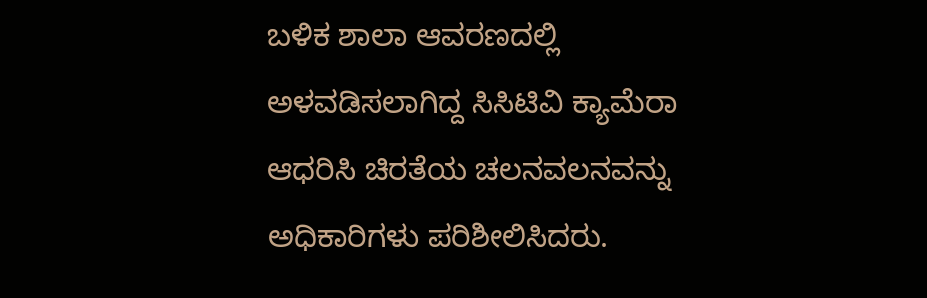ಬಳಿಕ ಶಾಲಾ ಆವರಣದಲ್ಲಿ ಅಳವಡಿಸಲಾಗಿದ್ದ ಸಿಸಿಟಿವಿ ಕ್ಯಾಮೆರಾ ಆಧರಿಸಿ ಚಿರತೆಯ ಚಲನವಲನವನ್ನು ಅಧಿಕಾರಿಗಳು ಪರಿಶೀಲಿಸಿದರು.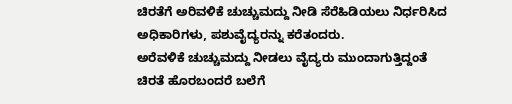ಚಿರತೆಗೆ ಅರಿವಳಿಕೆ ಚುಚ್ಚುಮದ್ದು ನೀಡಿ ಸೆರೆಹಿಡಿಯಲು ನಿರ್ಧರಿಸಿದ ಅಧಿಕಾರಿಗಳು, ಪಶುವೈದ್ಯರನ್ನು ಕರೆತಂದರು.
ಅರೆವಳಿಕೆ ಚುಚ್ಚುಮದ್ದು ನೀಡಲು ವೈದ್ಯರು ಮುಂದಾಗುತ್ತಿದ್ದಂತೆ ಚಿರತೆ ಹೊರಬಂದರೆ ಬಲೆಗೆ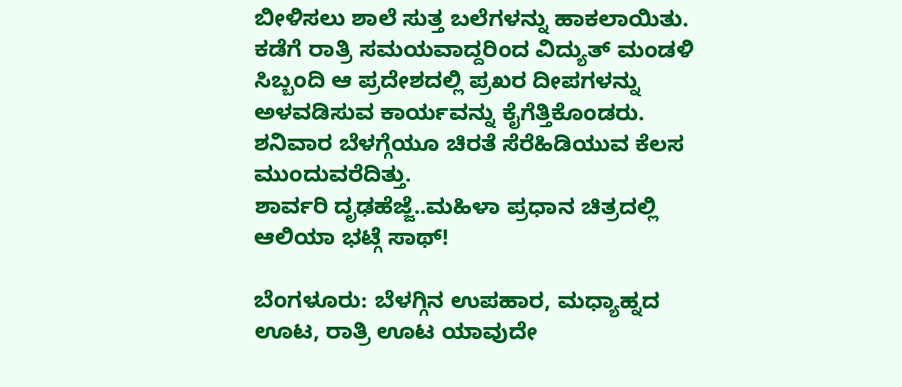ಬೀಳಿಸಲು ಶಾಲೆ ಸುತ್ತ ಬಲೆಗಳನ್ನು ಹಾಕಲಾಯಿತು. ಕಡೆಗೆ ರಾತ್ರಿ ಸಮಯವಾದ್ದರಿಂದ ವಿದ್ಯುತ್‌ ಮಂಡಳಿ ಸಿಬ್ಬಂದಿ ಆ ಪ್ರದೇಶದಲ್ಲಿ ಪ್ರಖರ ದೀಪಗಳನ್ನು ಅಳವಡಿಸುವ ಕಾರ್ಯವನ್ನು ಕೈಗೆತ್ತಿಕೊಂಡರು. ಶನಿವಾರ ಬೆಳಗ್ಗೆಯೂ ಚಿರತೆ ಸೆರೆಹಿಡಿಯುವ ಕೆಲಸ ಮುಂದುವರೆದಿತ್ತು.
ಶಾರ್ವರಿ ದೃಢಹೆಜ್ಜೆ..ಮಹಿಳಾ ಪ್ರಧಾನ ಚಿತ್ರದಲ್ಲಿ ಆಲಿಯಾ ಭಟ್ಗೆ ಸಾಥ್!

ಬೆಂಗಳೂರು: ಬೆಳಗ್ಗಿನ ಉಪಹಾರ, ಮಧ್ಯಾಹ್ನದ ಊಟ, ರಾತ್ರಿ ಊಟ ಯಾವುದೇ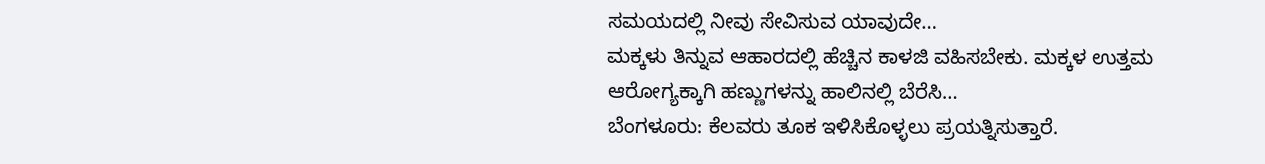ಸಮಯದಲ್ಲಿ ನೀವು ಸೇವಿಸುವ ಯಾವುದೇ…
ಮಕ್ಕಳು ತಿನ್ನುವ ಆಹಾರದಲ್ಲಿ ಹೆಚ್ಚಿನ ಕಾಳಜಿ ವಹಿಸಬೇಕು. ಮಕ್ಕಳ ಉತ್ತಮ ಆರೋಗ್ಯಕ್ಕಾಗಿ ಹಣ್ಣುಗಳನ್ನು ಹಾಲಿನಲ್ಲಿ ಬೆರೆಸಿ…
ಬೆಂಗಳೂರು: ಕೆಲವರು ತೂಕ ಇಳಿಸಿಕೊಳ್ಳಲು ಪ್ರಯತ್ನಿಸುತ್ತಾರೆ.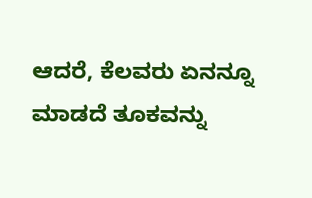ಆದರೆ, ಕೆಲವರು ಏನನ್ನೂ ಮಾಡದೆ ತೂಕವನ್ನು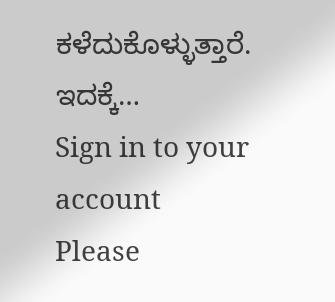ಕಳೆದುಕೊಳ್ಳುತ್ತಾರೆ. ಇದಕ್ಕೆ…
Sign in to your account
Please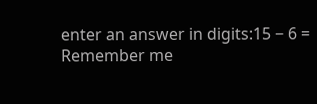enter an answer in digits:15 − 6 =
Remember me